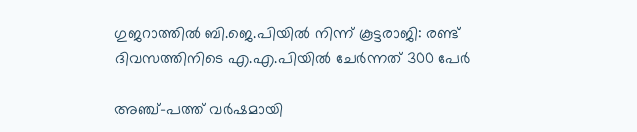ഗുജറാത്തിൽ ബി.ജെ.പിയിൽ നിന്ന് കൂട്ടരാജി: രണ്ട് ദിവസത്തിനിടെ എ.എ.പിയിൽ ചേർന്നത് 300 പേർ

അഞ്ച്-പത്ത് വർഷമായി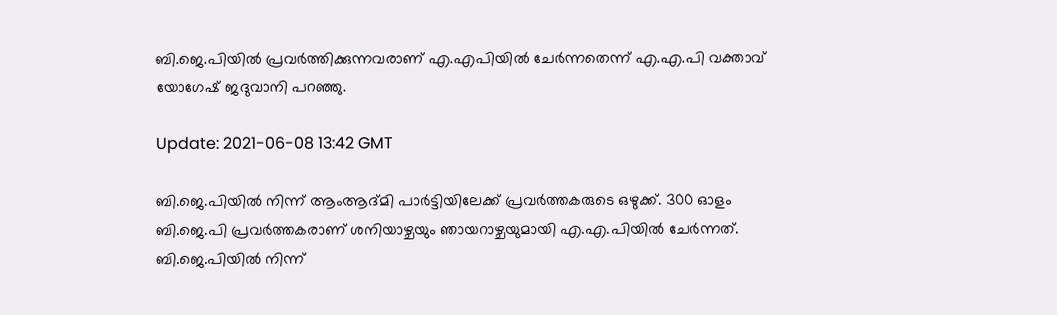ബി.ജെ.പിയിൽ പ്രവർത്തിക്കുന്നവരാണ് എ.എപിയില്‍ ചേര്‍ന്നതെന്ന് എ.എ.പി വക്താവ് യോഗേഷ് ജദുവാനി പറഞ്ഞു.

Update: 2021-06-08 13:42 GMT

ബി.ജെ.പിയിൽ നിന്ന് ആംആദ്മി പാർട്ടിയിലേക്ക് പ്രവർത്തകരുടെ ഒഴുക്ക്. 300 ഓളം ബി.ജെ.പി പ്രവർത്തകരാണ് ശനിയാഴ്ചയും ഞായറാഴ്ചയുമായി എ.എ.പിയിൽ ചേർന്നത്. ബി.ജെ.പിയിൽ നിന്ന്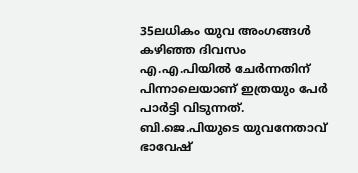35ലധികം യുവ അംഗങ്ങൾ കഴിഞ്ഞ ദിവസം എ.എ.പിയിൽ ചേർന്നതിന് പിന്നാലെയാണ് ഇത്രയും പേർ പാർട്ടി വിടുന്നത്. ബി.ജെ.പിയുടെ യുവനേതാവ് ഭാവേഷ്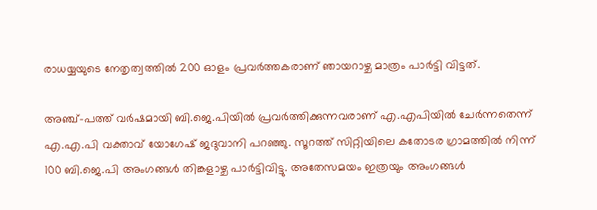രാധയ്യയുടെ നേതൃത്വത്തിൽ 200 ഓളം പ്രവർത്തകരാണ് ഞായറാഴ്ച മാത്രം പാർട്ടി വിട്ടത്.

അഞ്ച്-പത്ത് വർഷമായി ബി.ജെ.പിയിൽ പ്രവർത്തിക്കുന്നവരാണ് എ.എപിയില്‍ ചേര്‍ന്നതെന്ന് എ.എ.പി വക്താവ് യോഗേഷ് ജദുവാനി പറഞ്ഞു. സൂറത്ത് സിറ്റിയിലെ കതോടര ഗ്രാമത്തിൽ നിന്ന് 100 ബി.ജെ.പി അംഗങ്ങൾ തിങ്കളാഴ്ച പാർട്ടിവിട്ടു. അതേസമയം ഇത്രയും അംഗങ്ങൾ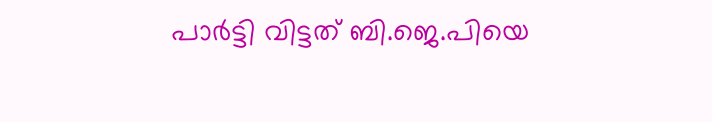പാർട്ടി വിട്ടത് ബി.ജെ.പിയെ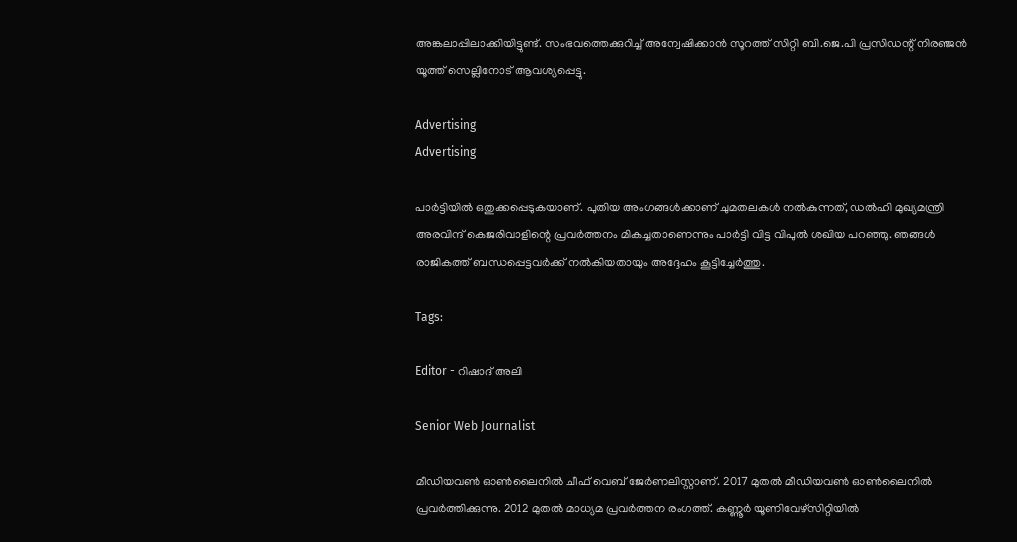അങ്കലാപ്പിലാക്കിയിട്ടുണ്ട്. സംഭവത്തെക്കുറിച്ച് അന്വേഷിക്കാൻ സൂറത്ത് സിറ്റി ബി.ജെ.പി പ്രസിഡന്റ് നിരഞ്ജൻ യൂത്ത് സെല്ലിനോട് ആവശ്യപ്പെട്ടു.

Advertising
Advertising

പാർട്ടിയിൽ ഒതുക്കപ്പെടുകയാണ്. പുതിയ അംഗങ്ങൾക്കാണ് ചുമതലകൾ നൽകുന്നത്, ഡൽഹി മുഖ്യമന്ത്രി അരവിന്ദ് കെജരിവാളിന്റെ പ്രവർത്തനം മികച്ചതാണെന്നും പാർട്ടി വിട്ട വിപുൽ ശഖിയ പറഞ്ഞു. ഞങ്ങള്‍ രാജികത്ത് ബന്ധപ്പെട്ടവര്‍ക്ക് നല്‍കിയതായും അദ്ദേഹം കൂട്ടിച്ചേര്‍ത്തു.

Tags:

Editor - റിഷാദ് അലി

Senior Web Journalist

മീഡിയവൺ ഓൺലൈനിൽ ചീഫ് വെബ് ജേർണലിസ്റ്റാണ്. 2017 മുതൽ മീഡിയവൺ ഓൺലൈനിൽ പ്രവർത്തിക്കുന്നു. 2012 മുതൽ മാധ്യമ പ്രവർത്തന രംഗത്ത്. കണ്ണൂര്‍ യൂണിവേഴ്‌സിറ്റിയിൽ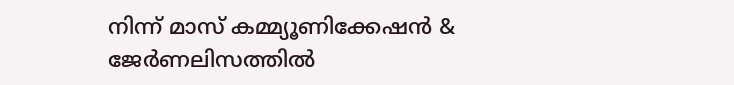നിന്ന് മാസ് കമ്മ്യൂണിക്കേഷന്‍ & ജേര്‍ണലിസത്തില്‍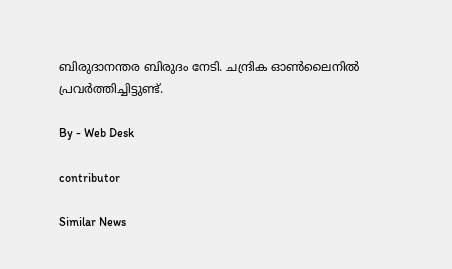ബിരുദാനന്തര ബിരുദം നേടി. ചന്ദ്രിക ഓണ്‍ലൈനില്‍ പ്രവര്‍ത്തിച്ചിട്ടുണ്ട്.

By - Web Desk

contributor

Similar News